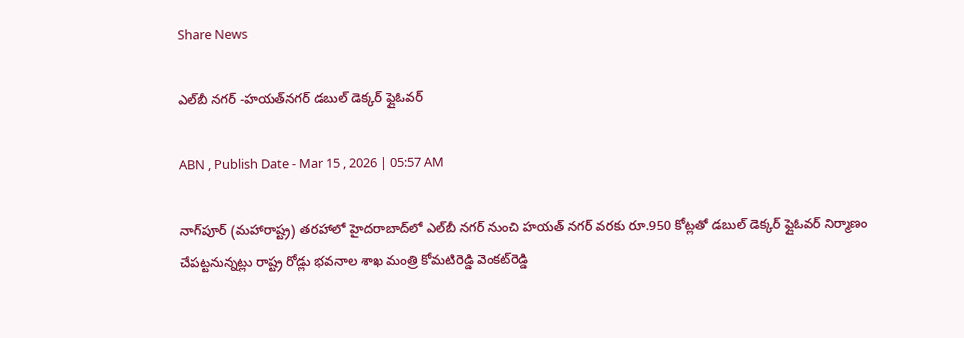Share News

ఎల్‌బీ నగర్‌ -హయత్‌నగర్‌ డబుల్‌ డెక్కర్‌ ఫ్లైఓవర్‌

ABN , Publish Date - Mar 15 , 2026 | 05:57 AM

నాగ్‌పూర్‌ (మహారాష్ట్ర) తరహాలో హైదరాబాద్‌లో ఎల్‌బీ నగర్‌ నుంచి హయత్‌ నగర్‌ వరకు రూ.950 కోట్లతో డబుల్‌ డెక్కర్‌ ఫ్లైఓవర్‌ నిర్మాణం చేపట్టనున్నట్లు రాష్ట్ర రోడ్లు భవనాల శాఖ మంత్రి కోమటిరెడ్డి వెంకట్‌రెడ్డి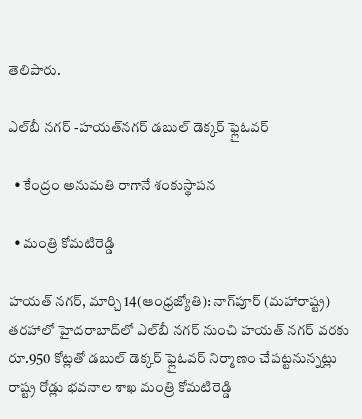తెలిపారు.

ఎల్‌బీ నగర్‌ -హయత్‌నగర్‌ డబుల్‌ డెక్కర్‌ ఫ్లైఓవర్‌

  • కేంద్రం అనుమతి రాగానే శంకుస్థాపన

  • మంత్రి కోమటిరెడ్డి

హయత్‌ నగర్‌, మార్చి 14(ఆంధ్రజ్యోతి): నాగ్‌పూర్‌ (మహారాష్ట్ర) తరహాలో హైదరాబాద్‌లో ఎల్‌బీ నగర్‌ నుంచి హయత్‌ నగర్‌ వరకు రూ.950 కోట్లతో డబుల్‌ డెక్కర్‌ ఫ్లైఓవర్‌ నిర్మాణం చేపట్టనున్నట్లు రాష్ట్ర రోడ్లు భవనాల శాఖ మంత్రి కోమటిరెడ్డి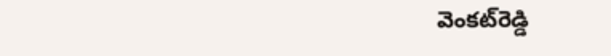వెంకట్‌రెడ్డి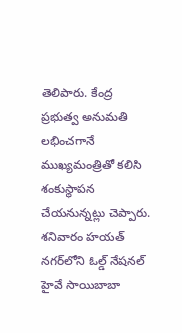తెలిపారు. కేంద్ర ప్రభుత్వ అనుమతి లభించగానే ముఖ్యమంత్రితో కలిసి శంకుస్థాపన చేయనున్నట్లు చెప్పారు. శనివారం హయత్‌ నగర్‌లోని ఓల్డ్‌ నేషనల్‌ హైవే సాయిబాబా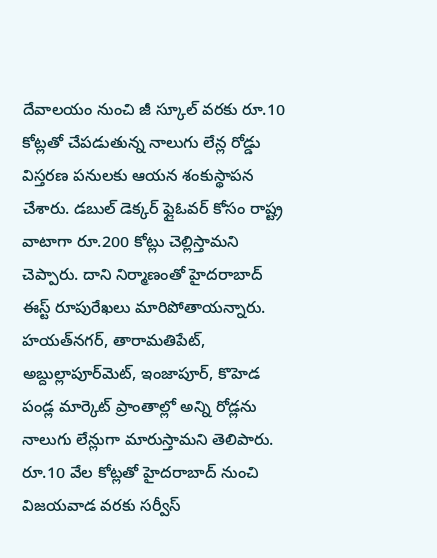దేవాలయం నుంచి జీ స్కూల్‌ వరకు రూ.10 కోట్లతో చేపడుతున్న నాలుగు లేన్ల రోడ్డు విస్తరణ పనులకు ఆయన శంకుస్థాపన చేశారు. డబుల్‌ డెక్కర్‌ ఫ్లైఓవర్‌ కోసం రాష్ట్ర వాటాగా రూ.200 కోట్లు చెల్లిస్తామని చెప్పారు. దాని నిర్మాణంతో హైదరాబాద్‌ ఈస్ట్‌ రూపురేఖలు మారిపోతాయన్నారు. హయత్‌నగర్‌, తారామతిపేట్‌, అబ్దుల్లాపూర్‌మెట్‌, ఇంజాపూర్‌, కొహెడ పండ్ల మార్కెట్‌ ప్రాంతాల్లో అన్ని రోడ్లను నాలుగు లేన్లుగా మారుస్తామని తెలిపారు. రూ.10 వేల కోట్లతో హైదరాబాద్‌ నుంచి విజయవాడ వరకు సర్వీస్‌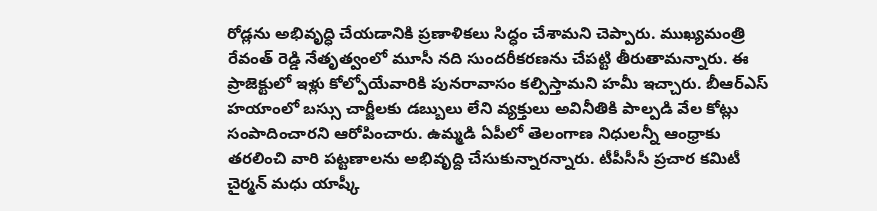రోడ్లను అభివృద్ధి చేయడానికి ప్రణాళికలు సిద్ధం చేశామని చెప్పారు. ముఖ్యమంత్రి రేవంత్‌ రెడ్డి నేతృత్వంలో మూసీ నది సుందరీకరణను చేపట్టి తీరుతామన్నారు. ఈ ప్రాజెక్టులో ఇళ్లు కోల్పోయేవారికి పునరావాసం కల్పిస్తామని హమీ ఇచ్చారు. బీఆర్‌ఎస్‌ హయాంలో బస్సు చార్జీలకు డబ్బులు లేని వ్యక్తులు అవినీతికి పాల్పడి వేల కోట్లు సంపాదించారని ఆరోపించారు. ఉమ్మడి ఏపీలో తెలంగాణ నిధులన్నీ ఆంధ్రాకు తరలించి వారి పట్టణాలను అభివృద్ది చేసుకున్నారన్నారు. టీపీసీసీ ప్రచార కమిటీ చైర్మన్‌ మధు యాష్కీ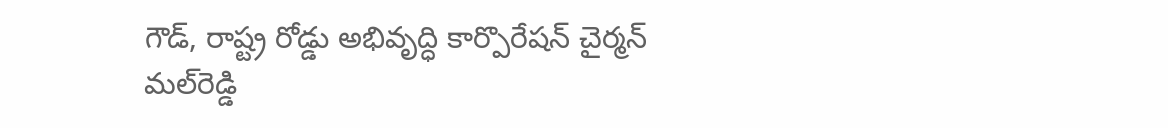గౌడ్‌, రాష్ట్ర రోడ్డు అభివృద్ధి కార్పొరేషన్‌ చైర్మన్‌ మల్‌రెడ్డి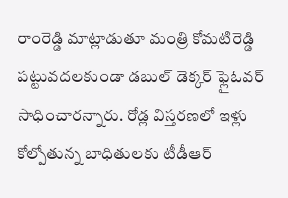రాంరెడ్డి మాట్లాడుతూ మంత్రి కోమటిరెడ్డి పట్టువదలకుండా డబుల్‌ డెక్కర్‌ ఫ్లైఓవర్‌ సాధించారన్నారు. రోడ్ల విస్తరణలో ఇళ్లు కోల్పోతున్న బాధితులకు టీడీఆర్‌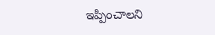ఇప్పించాలని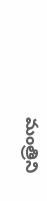మంత్రిని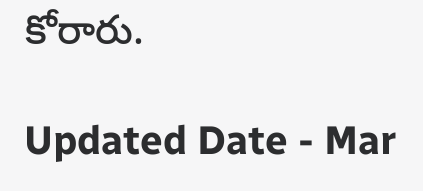కోరారు.

Updated Date - Mar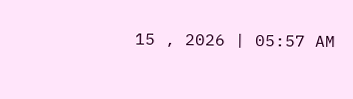15 , 2026 | 05:57 AM